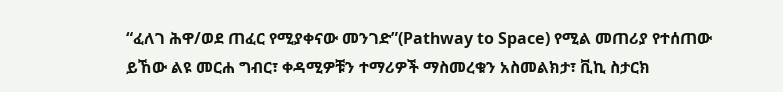“ፈለገ ሕዋ/ወደ ጠፈር የሚያቀናው መንገድ”(Pathway to Space) የሚል መጠሪያ የተሰጠው ይኸው ልዩ መርሐ ግብር፣ ቀዳሚዎቹን ተማሪዎች ማስመረቁን አስመልክታ፣ ቪኪ ስታርክ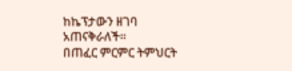ከኬፕታውን ዘገባ አጠናቅራለች።
በጠፈር ምርምር ትምህርት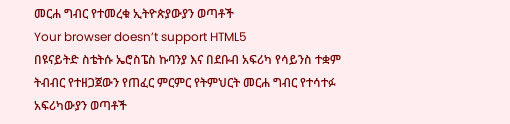መርሐ ግብር የተመረቁ ኢትዮጵያውያን ወጣቶች
Your browser doesn’t support HTML5
በዩናይትድ ስቴትሱ ኤሮስፔስ ኩባንያ እና በደቡብ አፍሪካ የሳይንስ ተቋም ትብብር የተዘጋጀውን የጠፈር ምርምር የትምህርት መርሐ ግብር የተሳተፉ አፍሪካውያን ወጣቶች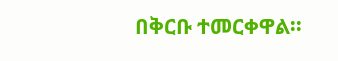በቅርቡ ተመርቀዋል፡፡